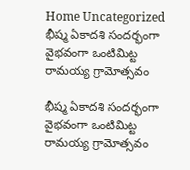Home Uncategorized భీష్మ ఏకాదశి సందర్భంగా వైభవంగా ఒంటిమిట్ట రామయ్య గ్రామోత్సవం

భీష్మ ఏకాదశి సందర్భంగా వైభవంగా ఒంటిమిట్ట రామయ్య గ్రామోత్సవం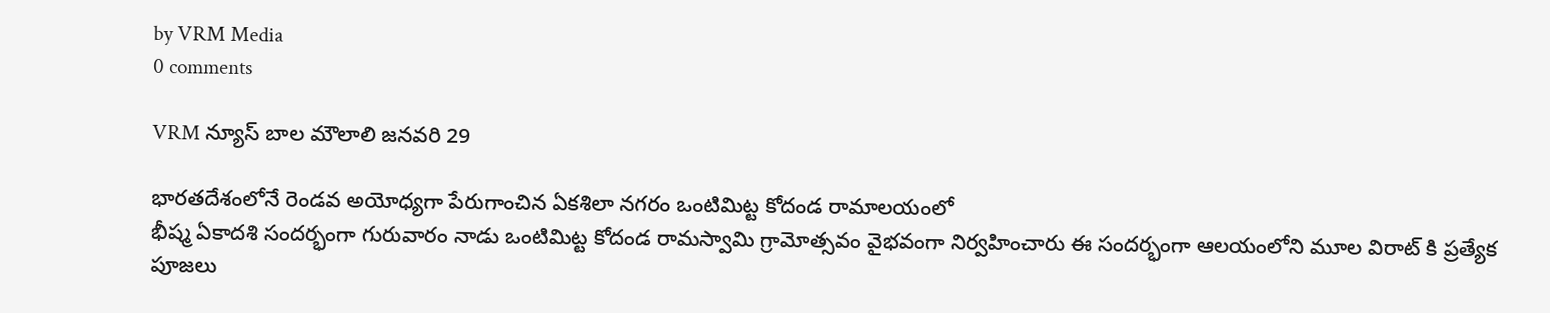by VRM Media
0 comments

VRM న్యూస్ బాల మౌలాలి జనవరి 29

భారతదేశంలోనే రెండవ అయోధ్యగా పేరుగాంచిన ఏకశిలా నగరం ఒంటిమిట్ట కోదండ రామాలయంలో
భీష్మ ఏకాదశి సందర్భంగా గురువారం నాడు ఒంటిమిట్ట కోదండ రామస్వామి గ్రామోత్సవం వైభవంగా నిర్వహించారు ఈ సందర్భంగా ఆలయంలోని మూల విరాట్ కి ప్రత్యేక పూజలు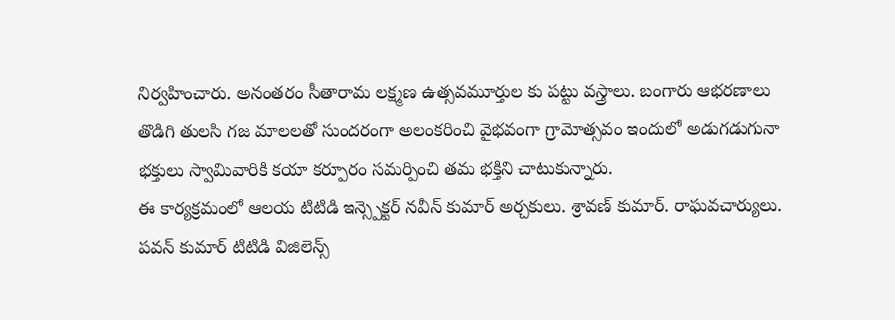నిర్వహించారు. అనంతరం సీతారామ లక్ష్మణ ఉత్సవమూర్తుల కు పట్టు వస్త్రాలు. బంగారు ఆభరణాలు తొడిగి తులసి గజ మాలలతో సుందరంగా అలంకరించి వైభవంగా గ్రామోత్సవం ఇందులో అడుగడుగునా భక్తులు స్వామివారికి కయా కర్పూరం సమర్పించి తమ భక్తిని చాటుకున్నారు.
ఈ కార్యక్రమంలో ఆలయ టిటిడి ఇన్స్పెక్టర్ నవీన్ కుమార్ అర్చకులు. శ్రావణ్ కుమార్. రాఘవచార్యులు. పవన్ కుమార్ టిటిడి విజిలెన్స్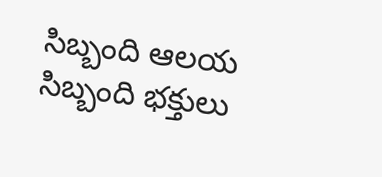సిబ్బంది ఆలయ సిబ్బంది భక్తులు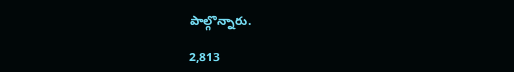పాల్గొన్నారు.

2,813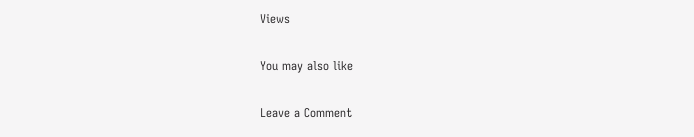Views

You may also like

Leave a Comment